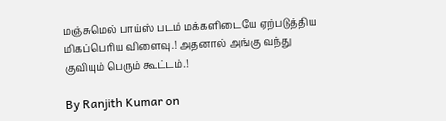மஞ்சுமெல் பாய்ஸ் படம் மக்களிடையே ஏற்படுத்திய மிகப்பெரிய விளைவு.! அதனால் அங்கு வந்து குவியும் பெரும் கூட்டம்.!

By Ranjith Kumar on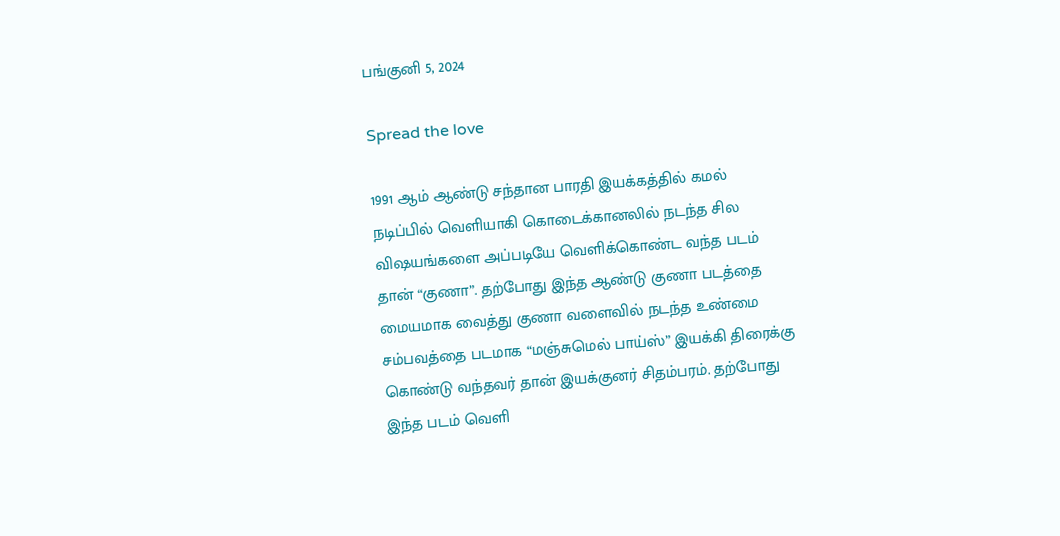பங்குனி 5, 2024

Spread the love

1991 ஆம் ஆண்டு சந்தான பாரதி இயக்கத்தில் கமல் நடிப்பில் வெளியாகி கொடைக்கானலில் நடந்த சில விஷயங்களை அப்படியே வெளிக்கொண்ட வந்த படம் தான் “குணா”. தற்போது இந்த ஆண்டு குணா படத்தை மையமாக வைத்து குணா வளைவில் நடந்த உண்மை சம்பவத்தை படமாக “மஞ்சுமெல் பாய்ஸ்” இயக்கி திரைக்கு கொண்டு வந்தவர் தான் இயக்குனர் சிதம்பரம். தற்போது இந்த படம் வெளி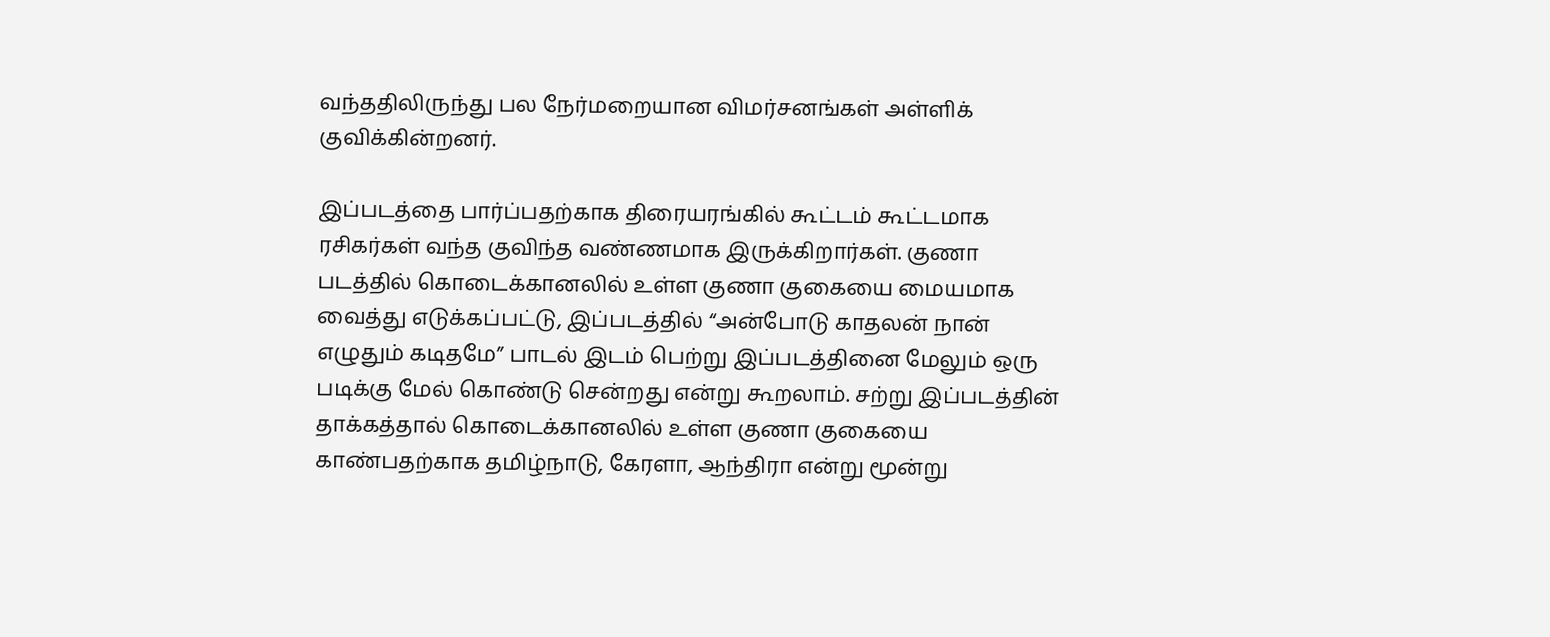வந்ததிலிருந்து பல நேர்மறையான விமர்சனங்கள் அள்ளிக் குவிக்கின்றனர்.

இப்படத்தை பார்ப்பதற்காக திரையரங்கில் கூட்டம் கூட்டமாக ரசிகர்கள் வந்த குவிந்த வண்ணமாக இருக்கிறார்கள். குணா படத்தில் கொடைக்கானலில் உள்ள குணா குகையை மையமாக வைத்து எடுக்கப்பட்டு, இப்படத்தில் “அன்போடு காதலன் நான் எழுதும் கடிதமே” பாடல் இடம் பெற்று இப்படத்தினை மேலும் ஒரு படிக்கு மேல் கொண்டு சென்றது என்று கூறலாம். சற்று இப்படத்தின் தாக்கத்தால் கொடைக்கானலில் உள்ள குணா குகையை காண்பதற்காக தமிழ்நாடு, கேரளா, ஆந்திரா என்று மூன்று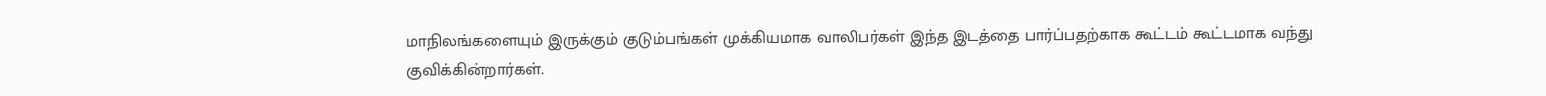மாநிலங்களையும் இருக்கும் குடும்பங்கள் முக்கியமாக வாலிபர்கள் இந்த இடத்தை பார்ப்பதற்காக கூட்டம் கூட்டமாக வந்து குவிக்கின்றார்கள்.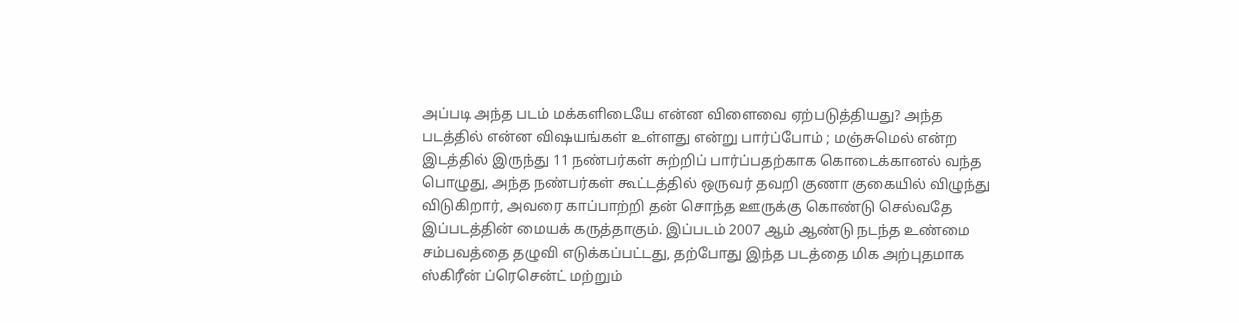அப்படி அந்த படம் மக்களிடையே என்ன விளைவை ஏற்படுத்தியது? அந்த படத்தில் என்ன விஷயங்கள் உள்ளது என்று பார்ப்போம் ; மஞ்சுமெல் என்ற இடத்தில் இருந்து 11 நண்பர்கள் சுற்றிப் பார்ப்பதற்காக கொடைக்கானல் வந்த பொழுது, அந்த நண்பர்கள் கூட்டத்தில் ஒருவர் தவறி குணா குகையில் விழுந்து விடுகிறார், அவரை காப்பாற்றி தன் சொந்த ஊருக்கு கொண்டு செல்வதே இப்படத்தின் மையக் கருத்தாகும். இப்படம் 2007 ஆம் ஆண்டு நடந்த உண்மை சம்பவத்தை தழுவி எடுக்கப்பட்டது, தற்போது இந்த படத்தை மிக அற்புதமாக ஸ்கிரீன் ப்ரெசென்ட் மற்றும்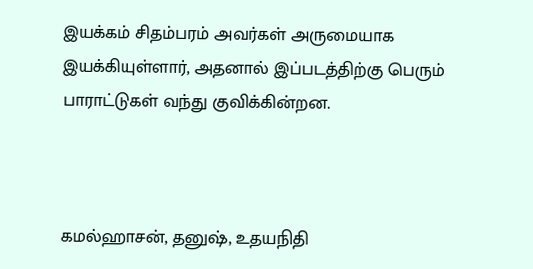இயக்கம் சிதம்பரம் அவர்கள் அருமையாக இயக்கியுள்ளார், அதனால் இப்படத்திற்கு பெரும் பாராட்டுகள் வந்து குவிக்கின்றன.



கமல்ஹாசன், தனுஷ், உதயநிதி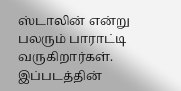ஸ்டாலின் என்று பலரும் பாராட்டி வருகிறார்கள். இப்படத்தின்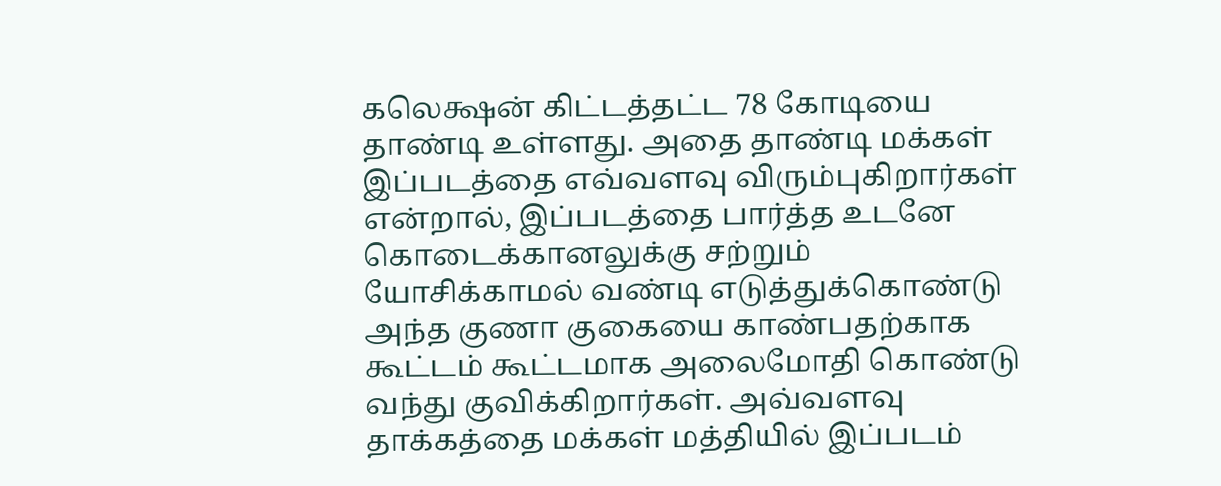கலெக்ஷன் கிட்டத்தட்ட 78 கோடியை தாண்டி உள்ளது. அதை தாண்டி மக்கள் இப்படத்தை எவ்வளவு விரும்புகிறார்கள் என்றால், இப்படத்தை பார்த்த உடனே கொடைக்கானலுக்கு சற்றும் யோசிக்காமல் வண்டி எடுத்துக்கொண்டு அந்த குணா குகையை காண்பதற்காக கூட்டம் கூட்டமாக அலைமோதி கொண்டு வந்து குவிக்கிறார்கள். அவ்வளவு தாக்கத்தை மக்கள் மத்தியில் இப்படம்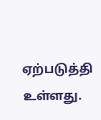ஏற்படுத்தி உள்ளது.